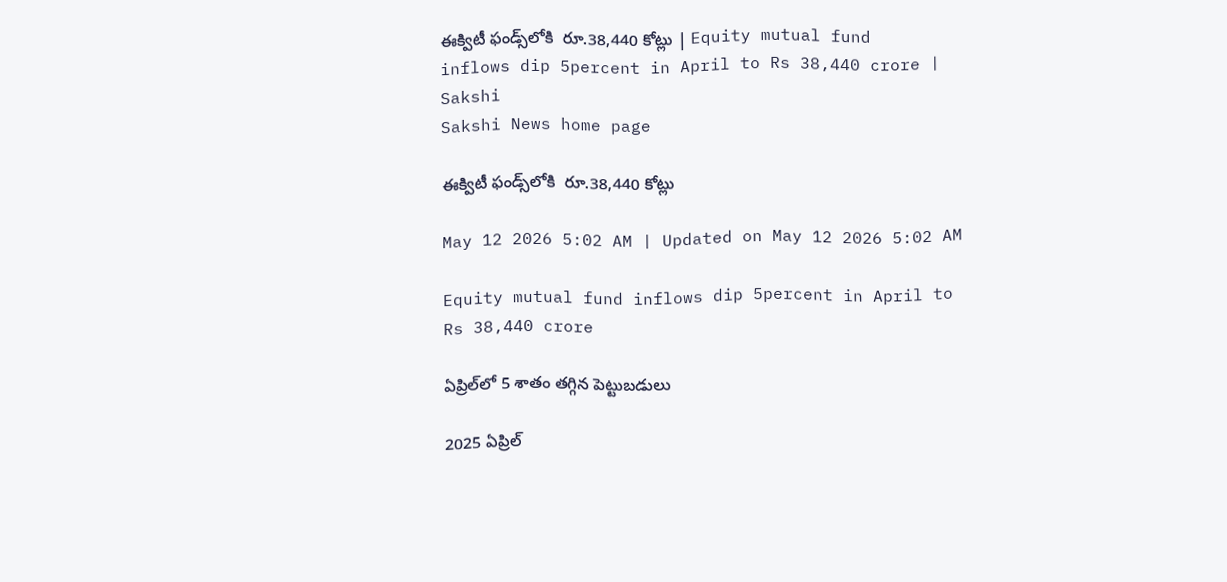ఈక్విటీ ఫండ్స్‌లోకి  రూ.38,440 కోట్లు | Equity mutual fund inflows dip 5percent in April to Rs 38,440 crore | Sakshi
Sakshi News home page

ఈక్విటీ ఫండ్స్‌లోకి  రూ.38,440 కోట్లు

May 12 2026 5:02 AM | Updated on May 12 2026 5:02 AM

Equity mutual fund inflows dip 5percent in April to Rs 38,440 crore

ఏప్రిల్‌లో 5 శాతం తగ్గిన పెట్టుబడులు

2025 ఏప్రిల్‌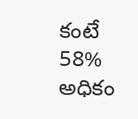కంటే 58% అధికం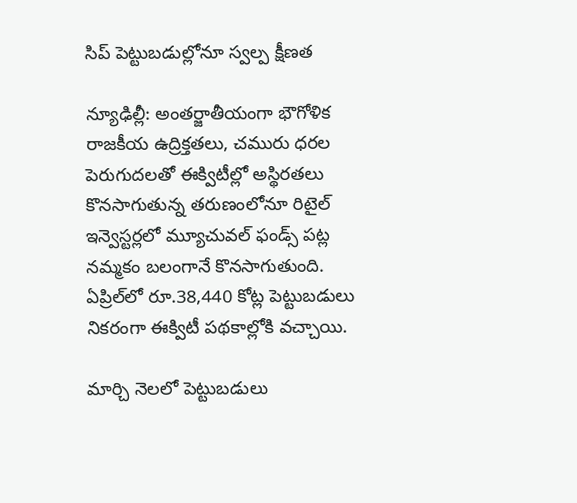సిప్‌ పెట్టుబడుల్లోనూ స్వల్ప క్షీణత

న్యూఢిల్లీ: అంతర్జాతీయంగా భౌగోళిక రాజకీయ ఉద్రిక్తతలు, చమురు ధరల పెరుగుదలతో ఈక్విటీల్లో అస్థిరతలు కొనసాగుతున్న తరుణంలోనూ రిటైల్‌ ఇన్వెస్టర్లలో మ్యూచువల్‌ ఫండ్స్‌ పట్ల నమ్మకం బలంగానే కొనసాగుతుంది. ఏప్రిల్‌లో రూ.38,440 కోట్ల పెట్టుబడులు నికరంగా ఈక్విటీ పథకాల్లోకి వచ్చాయి.

మార్చి నెలలో పెట్టుబడులు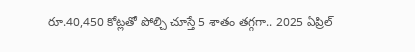రూ.40,450 కోట్లతో పోల్చి చూస్తే 5 శాతం తగ్గగా.. 2025 ఏప్రిల్‌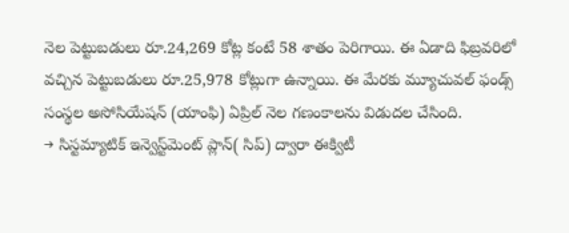నెల పెట్టుబడులు రూ.24,269 కోట్ల కంటే 58 శాతం పెరిగాయి. ఈ ఏడాది ఫిబ్రవరిలో వచ్చిన పెట్టుబడులు రూ.25,978 కోట్లుగా ఉన్నాయి. ఈ మేరకు మ్యూచువల్‌ ఫండ్స్‌ సంస్థల అసోసియేషన్‌ (యాంఫి) ఏప్రిల్‌ నెల గణంకాలను విడుదల చేసింది.
→ సిస్టమ్యాటిక్‌ ఇన్వెస్ట్‌మెంట్‌ ప్లాన్‌( సిప్‌) ద్వారా ఈక్విటీ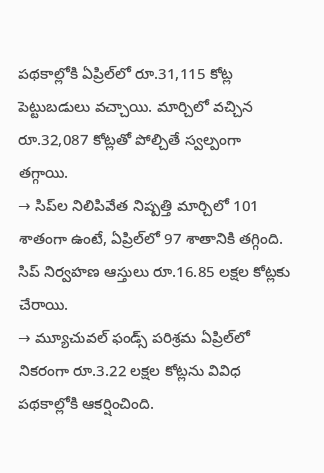పథకాల్లోకి ఏప్రిల్‌లో రూ.31,115 కోట్ల పెట్టుబడులు వచ్చాయి. మార్చిలో వచ్చిన రూ.32,087 కోట్లతో పోల్చితే స్వల్పంగా తగ్గాయి.
→ సిప్‌ల నిలిపివేత నిష్పత్తి మార్చిలో 101 శాతంగా ఉంటే, ఏప్రిల్‌లో 97 శాతానికి తగ్గింది. సిప్‌ నిర్వహణ ఆస్తులు రూ.16.85 లక్షల కోట్లకు చేరాయి.
→ మ్యూచువల్‌ ఫండ్స్‌ పరిశ్రమ ఏప్రిల్‌లో నికరంగా రూ.3.22 లక్షల కోట్లను వివిధ పథకాల్లోకి ఆకర్షించింది.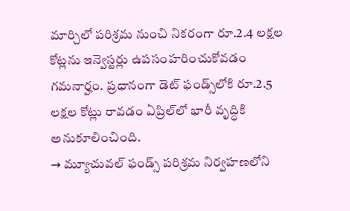మార్చిలో పరిశ్రమ నుంచి నికరంగా రూ.2.4 లక్షల కోట్లను ఇన్వెస్టర్లు ఉపసంహరించుకోవడం గమనార్హం. ప్రధానంగా డెట్‌ ఫండ్స్‌లోకి రూ.2.5 లక్షల కోట్లు రావడం ఏప్రిల్‌లో భారీ వృద్ధికి అనుకూలించింది.
→ మ్యూచువల్‌ ఫండ్స్‌ పరిశ్రమ నిర్వహణలోని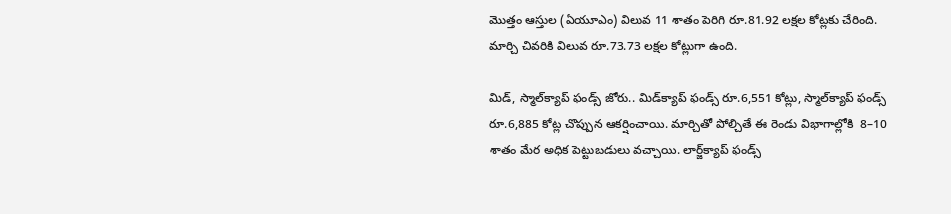మొత్తం ఆస్తుల (ఏయూఎం) విలువ 11 శాతం పెరిగి రూ.81.92 లక్షల కోట్లకు చేరింది. మార్చి చివరికి విలువ రూ.73.73 లక్షల కోట్లుగా ఉంది.

మిడ్, స్మాల్‌క్యాప్‌ ఫండ్స్‌ జోరు.. మిడ్‌క్యాప్‌ ఫండ్స్‌ రూ.6,551 కోట్లు, స్మాల్‌క్యాప్‌ ఫండ్స్‌ రూ.6,885 కోట్ల చొప్పున ఆకర్షించాయి. మార్చితో పోల్చితే ఈ రెండు విభాగాల్లోకి  8–10 శాతం మేర అధిక పెట్టుబడులు వచ్చాయి. లార్జ్‌క్యాప్‌ ఫండ్స్‌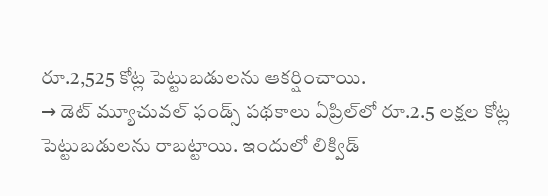రూ.2,525 కోట్ల పెట్టుబడులను ఆకర్షించాయి.
→ డెట్‌ మ్యూచువల్‌ ఫండ్స్‌ పథకాలు ఏప్రిల్‌లో రూ.2.5 లక్షల కోట్ల పెట్టుబడులను రాబట్టాయి. ఇందులో లిక్విడ్‌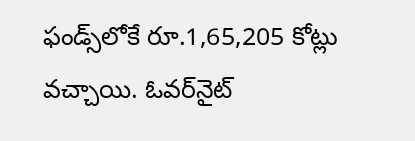ఫండ్స్‌లోకే రూ.1,65,205 కోట్లు వచ్చాయి. ఓవర్‌నైట్‌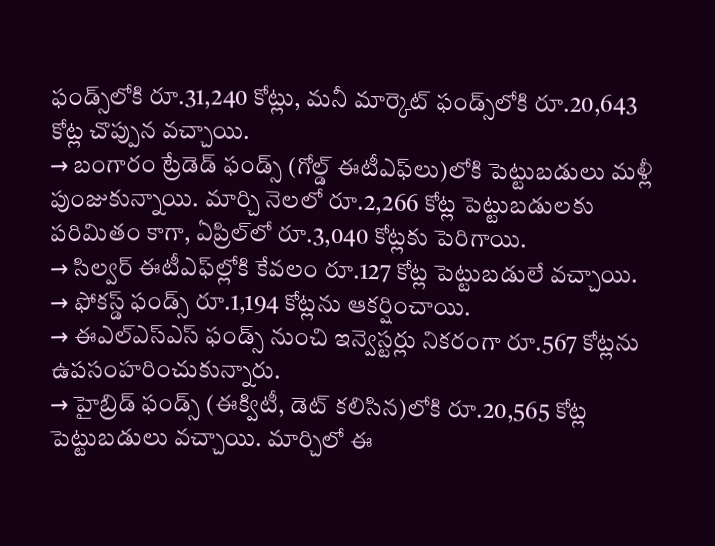ఫండ్స్‌లోకి రూ.31,240 కోట్లు, మనీ మార్కెట్‌ ఫండ్స్‌లోకి రూ.20,643 కోట్ల చొప్పున వచ్చాయి.
→ బంగారం ట్రేడెడ్‌ ఫండ్స్‌ (గోల్డ్‌ ఈటీఎఫ్‌లు)లోకి పెట్టుబడులు మళ్లీ పుంజుకున్నాయి. మార్చి నెలలో రూ.2,266 కోట్ల పెట్టుబడులకు పరిమితం కాగా, ఏప్రిల్‌లో రూ.3,040 కోట్లకు పెరిగాయి.
→ సిల్వర్‌ ఈటీఎఫ్‌ల్లోకి కేవలం రూ.127 కోట్ల పెట్టుబడులే వచ్చాయి.
→ ఫోకస్డ్‌ ఫండ్స్‌ రూ.1,194 కోట్లను ఆకర్షించాయి.
→ ఈఎల్‌ఎస్‌ఎస్‌ ఫండ్స్‌ నుంచి ఇన్వెస్టర్లు నికరంగా రూ.567 కోట్లను ఉపసంహరించుకున్నారు.
→ హైబ్రిడ్‌ ఫండ్స్‌ (ఈక్విటీ, డెట్‌ కలిసిన)లోకి రూ.20,565 కోట్ల పెట్టుబడులు వచ్చాయి. మార్చిలో ఈ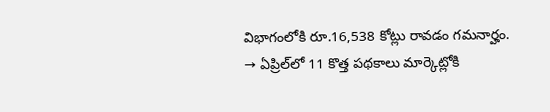విభాగంలోకి రూ.16,538 కోట్లు రావడం గమనార్హం.
→ ఏప్రిల్‌లో 11 కొత్త పథకాలు మార్కెట్లోకి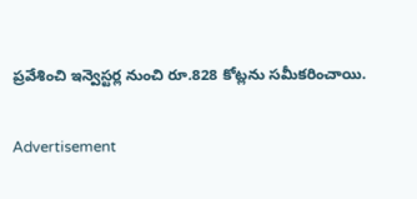ప్రవేశించి ఇన్వెస్టర్ల నుంచి రూ.828 కోట్లను సమీకరించాయి.

Advertisement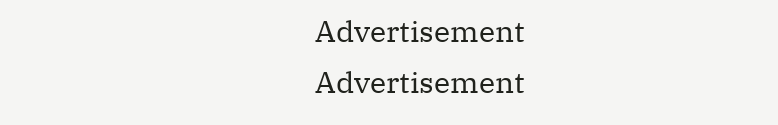Advertisement
Advertisement